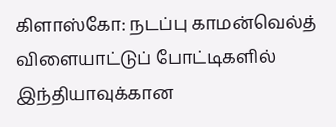கிளாஸ்கோ: நடப்பு காமன்வெல்த் விளையாட்டுப் போட்டிகளில் இந்தியாவுக்கான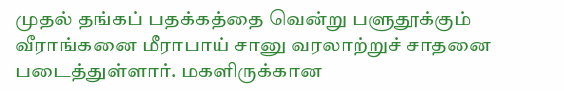முதல் தங்கப் பதக்கத்தை வென்று பளுதூக்கும் வீராங்கனை மீராபாய் சானு வரலாற்றுச் சாதனை படைத்துள்ளார். மகளிருக்கான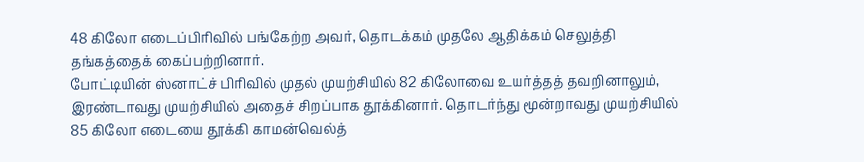48 கிலோ எடைப்பிரிவில் பங்கேற்ற அவர், தொடக்கம் முதலே ஆதிக்கம் செலுத்தி தங்கத்தைக் கைப்பற்றினார்.
போட்டியின் ஸ்னாட்ச் பிரிவில் முதல் முயற்சியில் 82 கிலோவை உயர்த்தத் தவறினாலும், இரண்டாவது முயற்சியில் அதைச் சிறப்பாக தூக்கினார். தொடர்ந்து மூன்றாவது முயற்சியில் 85 கிலோ எடையை தூக்கி காமன்வெல்த்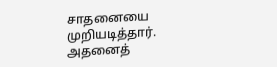சாதனையை முறியடித்தார்.
அதனைத்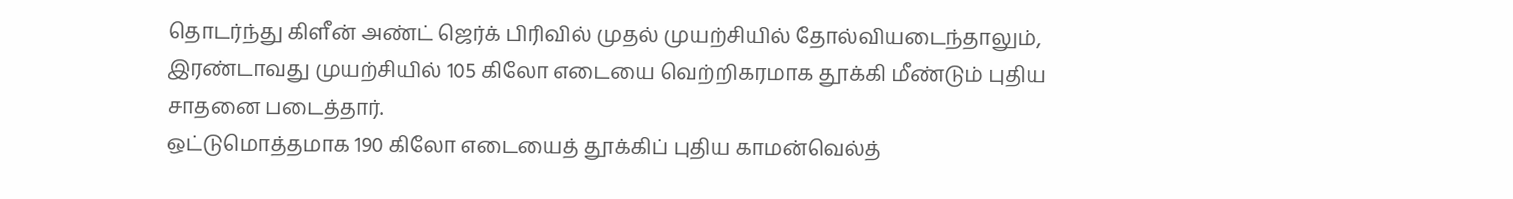தொடர்ந்து கிளீன் அண்ட் ஜெர்க் பிரிவில் முதல் முயற்சியில் தோல்வியடைந்தாலும், இரண்டாவது முயற்சியில் 105 கிலோ எடையை வெற்றிகரமாக தூக்கி மீண்டும் புதிய சாதனை படைத்தார்.
ஒட்டுமொத்தமாக 190 கிலோ எடையைத் தூக்கிப் புதிய காமன்வெல்த்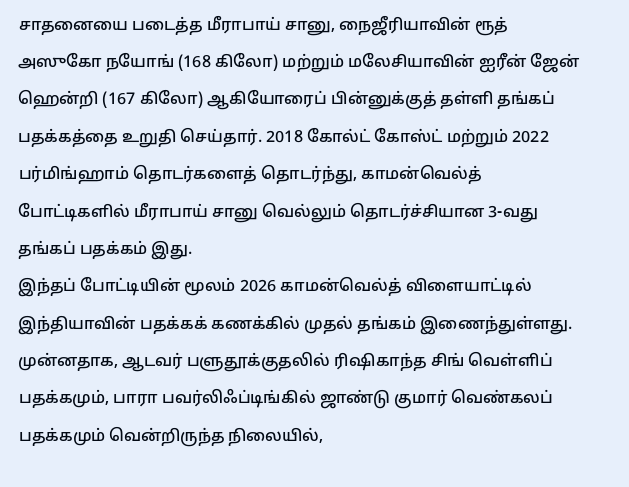சாதனையை படைத்த மீராபாய் சானு, நைஜீரியாவின் ரூத் அஸுகோ நயோங் (168 கிலோ) மற்றும் மலேசியாவின் ஐரீன் ஜேன் ஹென்றி (167 கிலோ) ஆகியோரைப் பின்னுக்குத் தள்ளி தங்கப் பதக்கத்தை உறுதி செய்தார். 2018 கோல்ட் கோஸ்ட் மற்றும் 2022 பர்மிங்ஹாம் தொடர்களைத் தொடர்ந்து, காமன்வெல்த் போட்டிகளில் மீராபாய் சானு வெல்லும் தொடர்ச்சியான 3-வது தங்கப் பதக்கம் இது.
இந்தப் போட்டியின் மூலம் 2026 காமன்வெல்த் விளையாட்டில் இந்தியாவின் பதக்கக் கணக்கில் முதல் தங்கம் இணைந்துள்ளது. முன்னதாக, ஆடவர் பளுதூக்குதலில் ரிஷிகாந்த சிங் வெள்ளிப் பதக்கமும், பாரா பவர்லிஃப்டிங்கில் ஜாண்டு குமார் வெண்கலப் பதக்கமும் வென்றிருந்த நிலையில்,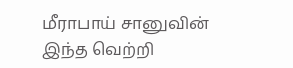மீராபாய் சானுவின் இந்த வெற்றி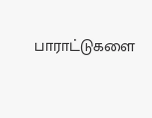பாராட்டுகளை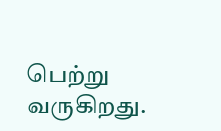பெற்று வருகிறது.